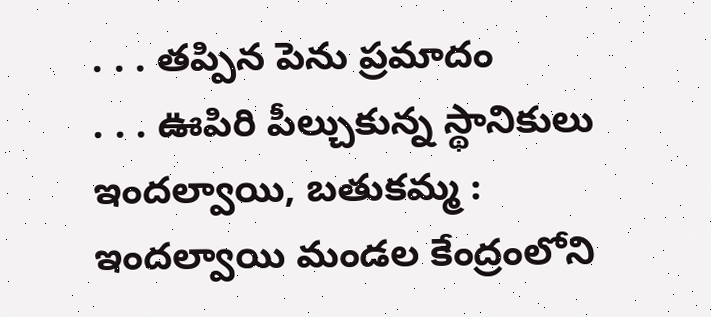. . . తప్పిన పెను ప్రమాదం
. . . ఊపిరి పీల్చుకున్న స్థానికులు
ఇందల్వాయి, బతుకమ్మ :
ఇందల్వాయి మండల కేంద్రంలోని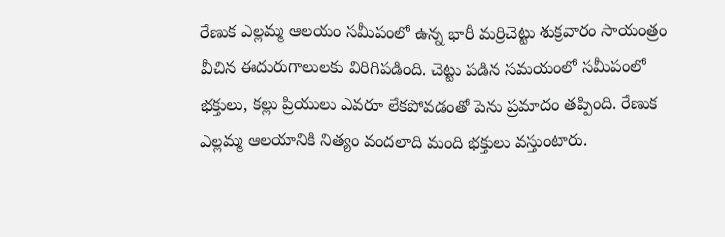రేణుక ఎల్లమ్మ ఆలయం సమీపంలో ఉన్న భారీ మర్రిచెట్టు శుక్రవారం సాయంత్రం వీచిన ఈదురుగాలులకు విరిగిపడింది. చెట్టు పడిన సమయంలో సమీపంలో భక్తులు, కల్లు ప్రియులు ఎవరూ లేకపోవడంతో పెను ప్రమాదం తప్పింది. రేణుక ఎల్లమ్మ ఆలయానికి నిత్యం వందలాది మంది భక్తులు వస్తుంటారు.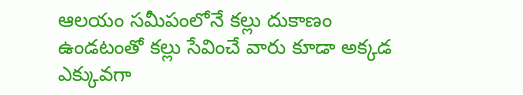ఆలయం సమీపంలోనే కల్లు దుకాణం ఉండటంతో కల్లు సేవించే వారు కూడా అక్కడ ఎక్కువగా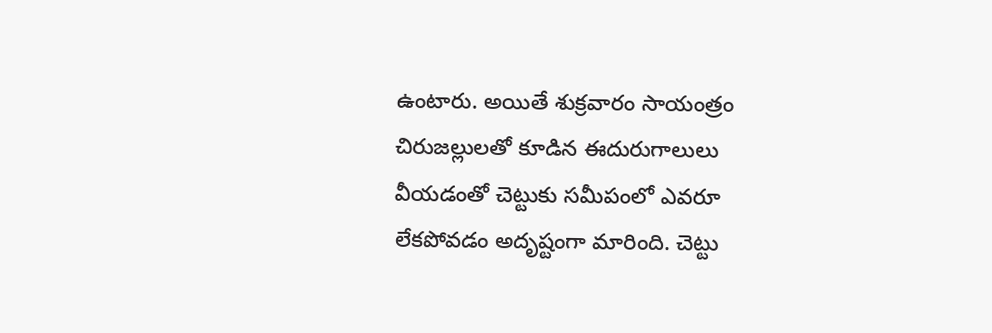ఉంటారు. అయితే శుక్రవారం సాయంత్రం చిరుజల్లులతో కూడిన ఈదురుగాలులు వీయడంతో చెట్టుకు సమీపంలో ఎవరూ లేకపోవడం అదృష్టంగా మారింది. చెట్టు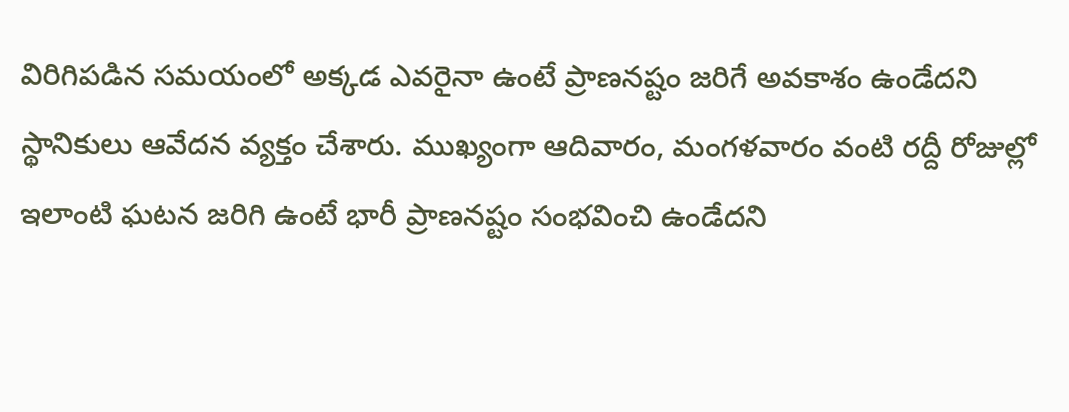విరిగిపడిన సమయంలో అక్కడ ఎవరైనా ఉంటే ప్రాణనష్టం జరిగే అవకాశం ఉండేదని స్థానికులు ఆవేదన వ్యక్తం చేశారు. ముఖ్యంగా ఆదివారం, మంగళవారం వంటి రద్దీ రోజుల్లో ఇలాంటి ఘటన జరిగి ఉంటే భారీ ప్రాణనష్టం సంభవించి ఉండేదని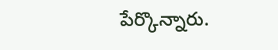పేర్కొన్నారు.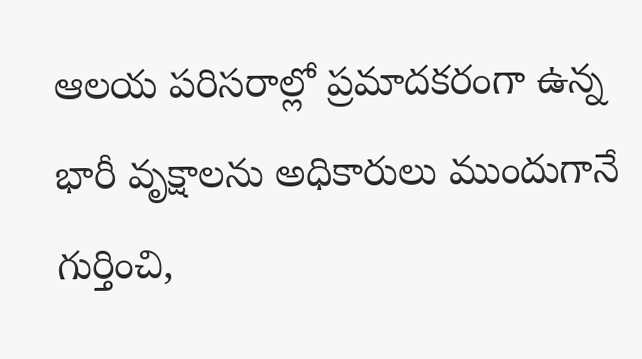ఆలయ పరిసరాల్లో ప్రమాదకరంగా ఉన్న భారీ వృక్షాలను అధికారులు ముందుగానే గుర్తించి,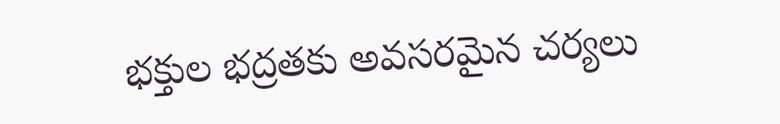భక్తుల భద్రతకు అవసరమైన చర్యలు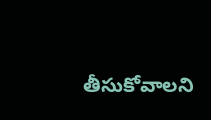తీసుకోవాలని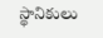స్థానికులు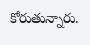కోరుతున్నారు.